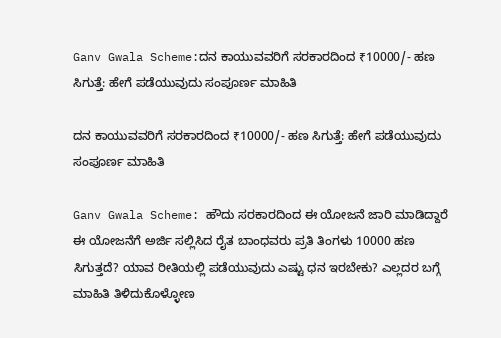Ganv Gwala Scheme:ದನ ಕಾಯುವವರಿಗೆ ಸರಕಾರದಿಂದ ₹10000/- ಹಣ ಸಿಗುತ್ತೆ: ಹೇಗೆ ಪಡೆಯುವುದು ಸಂಪೂರ್ಣ ಮಾಹಿತಿ

ದನ ಕಾಯುವವರಿಗೆ ಸರಕಾರದಿಂದ ₹10000/- ಹಣ ಸಿಗುತ್ತೆ: ಹೇಗೆ ಪಡೆಯುವುದು ಸಂಪೂರ್ಣ ಮಾಹಿತಿ

Ganv Gwala Scheme: ಹೌದು ಸರಕಾರದಿಂದ ಈ ಯೋಜನೆ ಜಾರಿ ಮಾಡಿದ್ದಾರೆ ಈ ಯೋಜನೆಗೆ ಅರ್ಜಿ ಸಲ್ಲಿಸಿದ ರೈತ ಬಾಂಧವರು ಪ್ರತಿ ತಿಂಗಳು 10000 ಹಣ ಸಿಗುತ್ತದೆ? ಯಾವ ರೀತಿಯಲ್ಲಿ ಪಡೆಯುವುದು ಎಷ್ಟು ಧನ ಇರಬೇಕು? ಎಲ್ಲದರ ಬಗ್ಗೆ ಮಾಹಿತಿ ತಿಳಿದುಕೊಳ್ಳೋಣ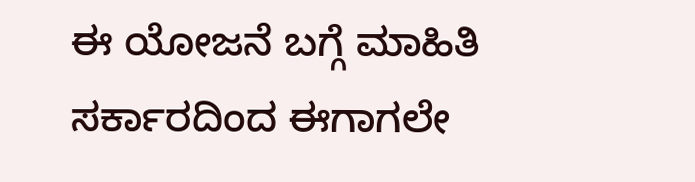ಈ ಯೋಜನೆ ಬಗ್ಗೆ ಮಾಹಿತಿ ಸರ್ಕಾರದಿಂದ ಈಗಾಗಲೇ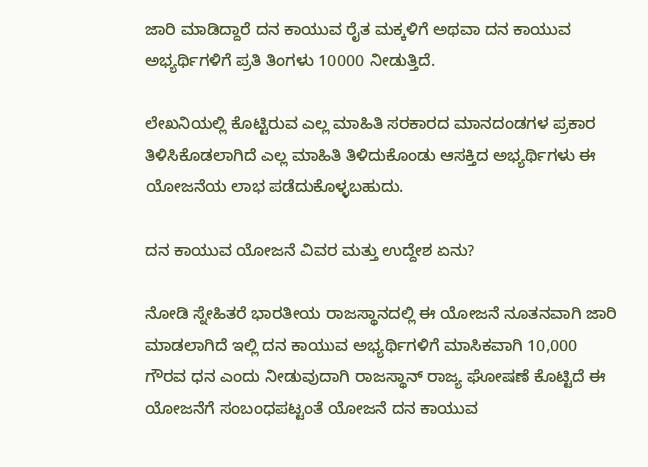ಜಾರಿ ಮಾಡಿದ್ದಾರೆ ದನ ಕಾಯುವ ರೈತ ಮಕ್ಕಳಿಗೆ ಅಥವಾ ದನ ಕಾಯುವ ಅಭ್ಯರ್ಥಿಗಳಿಗೆ ಪ್ರತಿ ತಿಂಗಳು 10000 ನೀಡುತ್ತಿದೆ.

ಲೇಖನಿಯಲ್ಲಿ ಕೊಟ್ಟಿರುವ ಎಲ್ಲ ಮಾಹಿತಿ ಸರಕಾರದ ಮಾನದಂಡಗಳ ಪ್ರಕಾರ ತಿಳಿಸಿಕೊಡಲಾಗಿದೆ ಎಲ್ಲ ಮಾಹಿತಿ ತಿಳಿದುಕೊಂಡು ಆಸಕ್ತಿದ ಅಭ್ಯರ್ಥಿಗಳು ಈ ಯೋಜನೆಯ ಲಾಭ ಪಡೆದುಕೊಳ್ಳಬಹುದು.

ದನ ಕಾಯುವ ಯೋಜನೆ ವಿವರ ಮತ್ತು ಉದ್ದೇಶ ಏನು?

ನೋಡಿ ಸ್ನೇಹಿತರೆ ಭಾರತೀಯ ರಾಜಸ್ಥಾನದಲ್ಲಿ ಈ ಯೋಜನೆ ನೂತನವಾಗಿ ಜಾರಿ ಮಾಡಲಾಗಿದೆ ಇಲ್ಲಿ ದನ ಕಾಯುವ ಅಭ್ಯರ್ಥಿಗಳಿಗೆ ಮಾಸಿಕವಾಗಿ 10,000 ಗೌರವ ಧನ ಎಂದು ನೀಡುವುದಾಗಿ ರಾಜಸ್ಥಾನ್ ರಾಜ್ಯ ಘೋಷಣೆ ಕೊಟ್ಟಿದೆ ಈ ಯೋಜನೆಗೆ ಸಂಬಂಧಪಟ್ಟಂತೆ ಯೋಜನೆ ದನ ಕಾಯುವ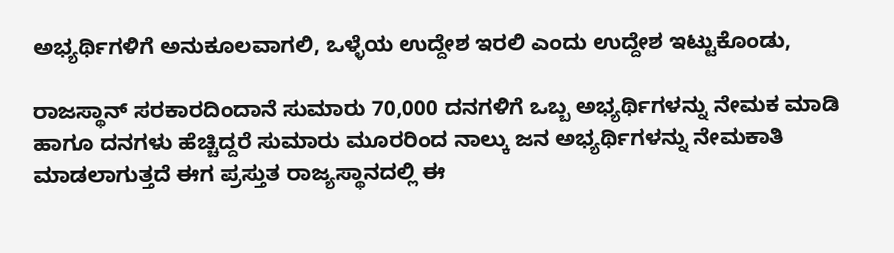ಅಭ್ಯರ್ಥಿಗಳಿಗೆ ಅನುಕೂಲವಾಗಲಿ, ಒಳ್ಳೆಯ ಉದ್ದೇಶ ಇರಲಿ ಎಂದು ಉದ್ದೇಶ ಇಟ್ಟುಕೊಂಡು,

ರಾಜಸ್ಥಾನ್ ಸರಕಾರದಿಂದಾನೆ ಸುಮಾರು 70,000 ದನಗಳಿಗೆ ಒಬ್ಬ ಅಭ್ಯರ್ಥಿಗಳನ್ನು ನೇಮಕ ಮಾಡಿ ಹಾಗೂ ದನಗಳು ಹೆಚ್ಚಿದ್ದರೆ ಸುಮಾರು ಮೂರರಿಂದ ನಾಲ್ಕು ಜನ ಅಭ್ಯರ್ಥಿಗಳನ್ನು ನೇಮಕಾತಿ ಮಾಡಲಾಗುತ್ತದೆ ಈಗ ಪ್ರಸ್ತುತ ರಾಜ್ಯಸ್ಥಾನದಲ್ಲಿ ಈ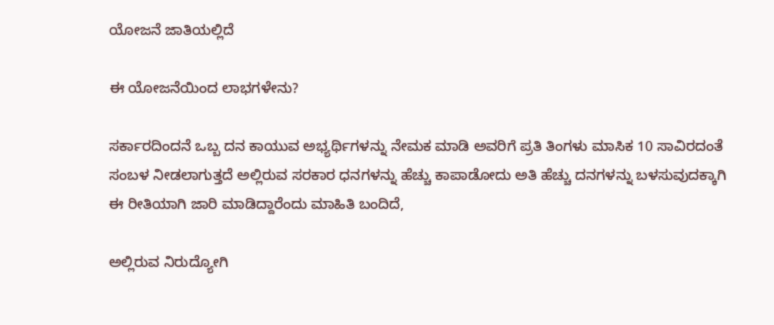ಯೋಜನೆ ಜಾತಿಯಲ್ಲಿದೆ

ಈ ಯೋಜನೆಯಿಂದ ಲಾಭಗಳೇನು?

ಸರ್ಕಾರದಿಂದನೆ ಒಬ್ಬ ದನ ಕಾಯುವ ಅಭ್ಯರ್ಥಿಗಳನ್ನು ನೇಮಕ ಮಾಡಿ ಅವರಿಗೆ ಪ್ರತಿ ತಿಂಗಳು ಮಾಸಿಕ 10 ಸಾವಿರದಂತೆ ಸಂಬಳ ನೀಡಲಾಗುತ್ತದೆ ಅಲ್ಲಿರುವ ಸರಕಾರ ಧನಗಳನ್ನು ಹೆಚ್ಚು ಕಾಪಾಡೋದು ಅತಿ ಹೆಚ್ಚು ದನಗಳನ್ನು ಬಳಸುವುದಕ್ಕಾಗಿ ಈ ರೀತಿಯಾಗಿ ಜಾರಿ ಮಾಡಿದ್ದಾರೆಂದು ಮಾಹಿತಿ ಬಂದಿದೆ,

ಅಲ್ಲಿರುವ ನಿರುದ್ಯೋಗಿ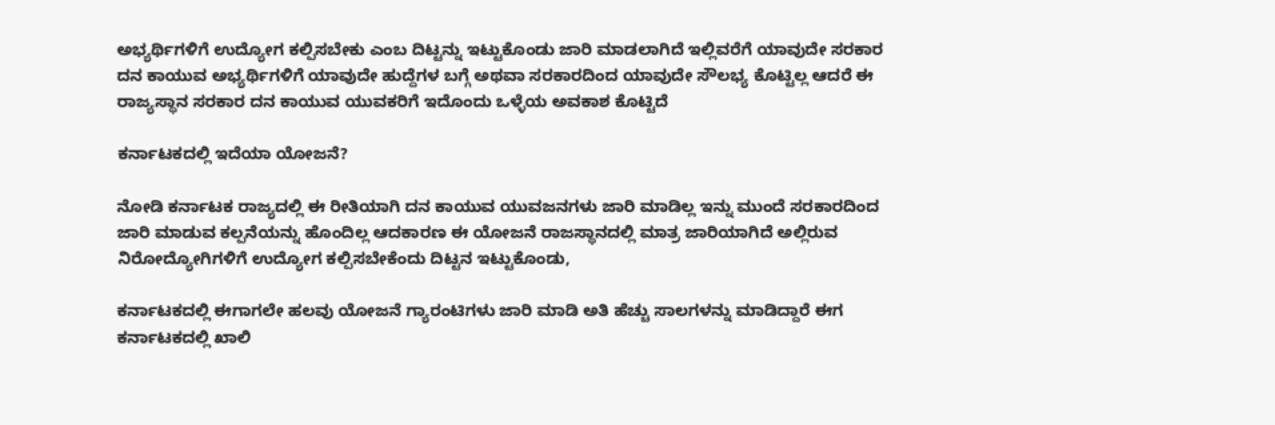ಅಭ್ಯರ್ಥಿಗಳಿಗೆ ಉದ್ಯೋಗ ಕಲ್ಪಿಸಬೇಕು ಎಂಬ ದಿಟ್ಟನ್ನು ಇಟ್ಟುಕೊಂಡು ಜಾರಿ ಮಾಡಲಾಗಿದೆ ಇಲ್ಲಿವರೆಗೆ ಯಾವುದೇ ಸರಕಾರ ದನ ಕಾಯುವ ಅಭ್ಯರ್ಥಿಗಳಿಗೆ ಯಾವುದೇ ಹುದ್ದೆಗಳ ಬಗ್ಗೆ ಅಥವಾ ಸರಕಾರದಿಂದ ಯಾವುದೇ ಸೌಲಭ್ಯ ಕೊಟ್ಟಿಲ್ಲ ಆದರೆ ಈ ರಾಜ್ಯಸ್ಥಾನ ಸರಕಾರ ದನ ಕಾಯುವ ಯುವಕರಿಗೆ ಇದೊಂದು ಒಳ್ಳೆಯ ಅವಕಾಶ ಕೊಟ್ಟಿದೆ

ಕರ್ನಾಟಕದಲ್ಲಿ ಇದೆಯಾ ಯೋಜನೆ?

ನೋಡಿ ಕರ್ನಾಟಕ ರಾಜ್ಯದಲ್ಲಿ ಈ ರೀತಿಯಾಗಿ ದನ ಕಾಯುವ ಯುವಜನಗಳು ಜಾರಿ ಮಾಡಿಲ್ಲ ಇನ್ನು ಮುಂದೆ ಸರಕಾರದಿಂದ ಜಾರಿ ಮಾಡುವ ಕಲ್ಪನೆಯನ್ನು ಹೊಂದಿಲ್ಲ ಆದಕಾರಣ ಈ ಯೋಜನೆ ರಾಜಸ್ಥಾನದಲ್ಲಿ ಮಾತ್ರ ಜಾರಿಯಾಗಿದೆ ಅಲ್ಲಿರುವ ನಿರೋದ್ಯೋಗಿಗಳಿಗೆ ಉದ್ಯೋಗ ಕಲ್ಪಿಸಬೇಕೆಂದು ದಿಟ್ಟನ ಇಟ್ಟುಕೊಂಡು,

ಕರ್ನಾಟಕದಲ್ಲಿ ಈಗಾಗಲೇ ಹಲವು ಯೋಜನೆ ಗ್ಯಾರಂಟಿಗಳು ಜಾರಿ ಮಾಡಿ ಅತಿ ಹೆಚ್ಚು ಸಾಲಗಳನ್ನು ಮಾಡಿದ್ದಾರೆ ಈಗ ಕರ್ನಾಟಕದಲ್ಲಿ ಖಾಲಿ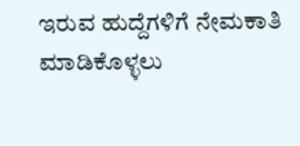ಇರುವ ಹುದ್ದೆಗಳಿಗೆ ನೇಮಕಾತಿ ಮಾಡಿಕೊಳ್ಳಲು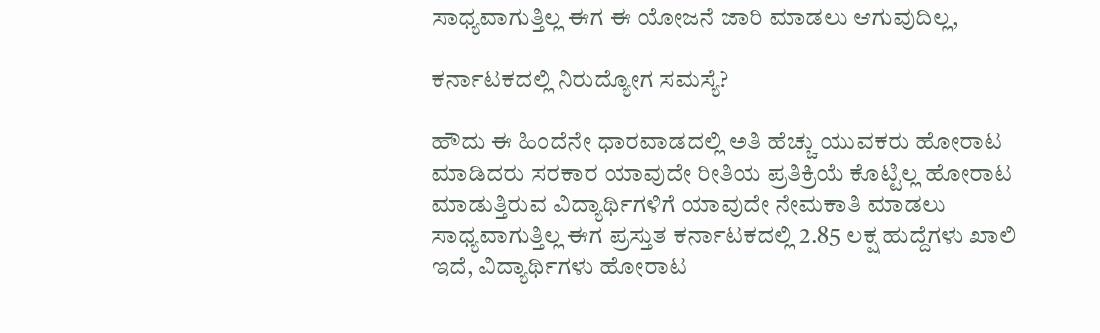ಸಾಧ್ಯವಾಗುತ್ತಿಲ್ಲ ಈಗ ಈ ಯೋಜನೆ ಜಾರಿ ಮಾಡಲು ಆಗುವುದಿಲ್ಲ,

ಕರ್ನಾಟಕದಲ್ಲಿ ನಿರುದ್ಯೋಗ ಸಮಸ್ಯೆ?

ಹೌದು ಈ ಹಿಂದೆನೇ ಧಾರವಾಡದಲ್ಲಿ ಅತಿ ಹೆಚ್ಚು ಯುವಕರು ಹೋರಾಟ ಮಾಡಿದರು ಸರಕಾರ ಯಾವುದೇ ರೀತಿಯ ಪ್ರತಿಕ್ರಿಯೆ ಕೊಟ್ಟಿಲ್ಲ ಹೋರಾಟ ಮಾಡುತ್ತಿರುವ ವಿದ್ಯಾರ್ಥಿಗಳಿಗೆ ಯಾವುದೇ ನೇಮಕಾತಿ ಮಾಡಲು ಸಾಧ್ಯವಾಗುತ್ತಿಲ್ಲ ಈಗ ಪ್ರಸ್ತುತ ಕರ್ನಾಟಕದಲ್ಲಿ 2.85 ಲಕ್ಷ ಹುದ್ದೆಗಳು ಖಾಲಿ ಇದೆ, ವಿದ್ಯಾರ್ಥಿಗಳು ಹೋರಾಟ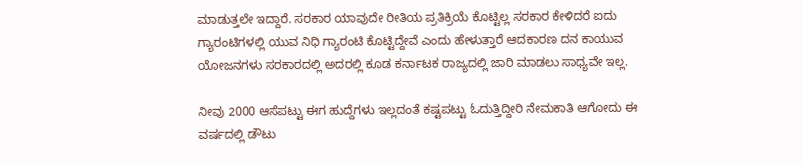ಮಾಡುತ್ತಲೇ ಇದ್ದಾರೆ. ಸರಕಾರ ಯಾವುದೇ ರೀತಿಯ ಪ್ರತಿಕ್ರಿಯೆ ಕೊಟ್ಟಿಲ್ಲ ಸರಕಾರ ಕೇಳಿದರೆ ಐದು ಗ್ಯಾರಂಟಿಗಳಲ್ಲಿ ಯುವ ನಿಧಿ ಗ್ಯಾರಂಟಿ ಕೊಟ್ಟಿದ್ದೇವೆ ಎಂದು ಹೇಳುತ್ತಾರೆ ಆದಕಾರಣ ದನ ಕಾಯುವ ಯೋಜನಗಳು ಸರಕಾರದಲ್ಲಿ ಅದರಲ್ಲಿ ಕೂಡ ಕರ್ನಾಟಕ ರಾಜ್ಯದಲ್ಲಿ ಜಾರಿ ಮಾಡಲು ಸಾಧ್ಯವೇ ಇಲ್ಲ.

ನೀವು 2000 ಆಸೆಪಟ್ಟು ಈಗ ಹುದ್ದೆಗಳು ಇಲ್ಲದಂತೆ ಕಷ್ಟಪಟ್ಟು ಓದುತ್ತಿದ್ದೀರಿ ನೇಮಕಾತಿ ಆಗೋದು ಈ ವರ್ಷದಲ್ಲಿ ಡೌಟು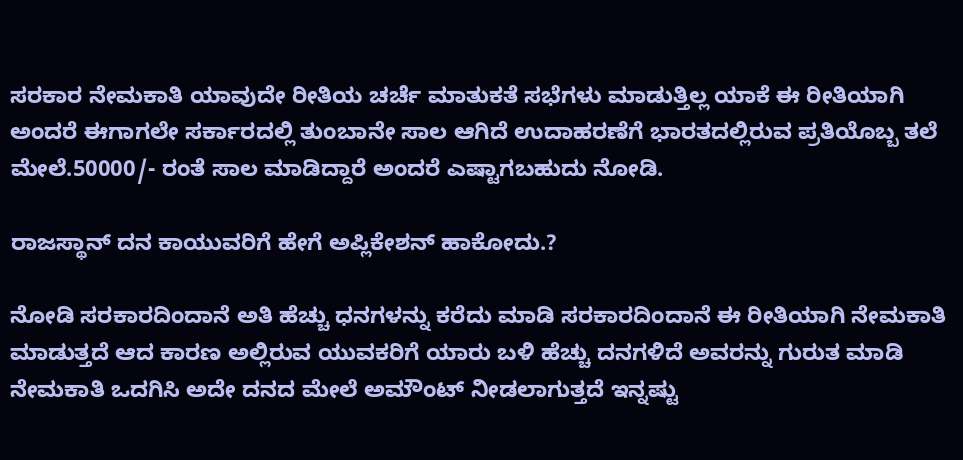ಸರಕಾರ ನೇಮಕಾತಿ ಯಾವುದೇ ರೀತಿಯ ಚರ್ಚೆ ಮಾತುಕತೆ ಸಭೆಗಳು ಮಾಡುತ್ತಿಲ್ಲ ಯಾಕೆ ಈ ರೀತಿಯಾಗಿ ಅಂದರೆ ಈಗಾಗಲೇ ಸರ್ಕಾರದಲ್ಲಿ ತುಂಬಾನೇ ಸಾಲ ಆಗಿದೆ ಉದಾಹರಣೆಗೆ ಭಾರತದಲ್ಲಿರುವ ಪ್ರತಿಯೊಬ್ಬ ತಲೆ ಮೇಲೆ.50000/- ರಂತೆ ಸಾಲ ಮಾಡಿದ್ದಾರೆ ಅಂದರೆ ಎಷ್ಟಾಗಬಹುದು ನೋಡಿ.

ರಾಜಸ್ಥಾನ್ ದನ ಕಾಯುವರಿಗೆ ಹೇಗೆ ಅಪ್ಲಿಕೇಶನ್ ಹಾಕೋದು.?

ನೋಡಿ ಸರಕಾರದಿಂದಾನೆ ಅತಿ ಹೆಚ್ಚು ಧನಗಳನ್ನು ಕರೆದು ಮಾಡಿ ಸರಕಾರದಿಂದಾನೆ ಈ ರೀತಿಯಾಗಿ ನೇಮಕಾತಿ ಮಾಡುತ್ತದೆ ಆದ ಕಾರಣ ಅಲ್ಲಿರುವ ಯುವಕರಿಗೆ ಯಾರು ಬಳಿ ಹೆಚ್ಚು ದನಗಳಿದೆ ಅವರನ್ನು ಗುರುತ ಮಾಡಿ ನೇಮಕಾತಿ ಒದಗಿಸಿ ಅದೇ ದನದ ಮೇಲೆ ಅಮೌಂಟ್ ನೀಡಲಾಗುತ್ತದೆ ಇನ್ನಷ್ಟು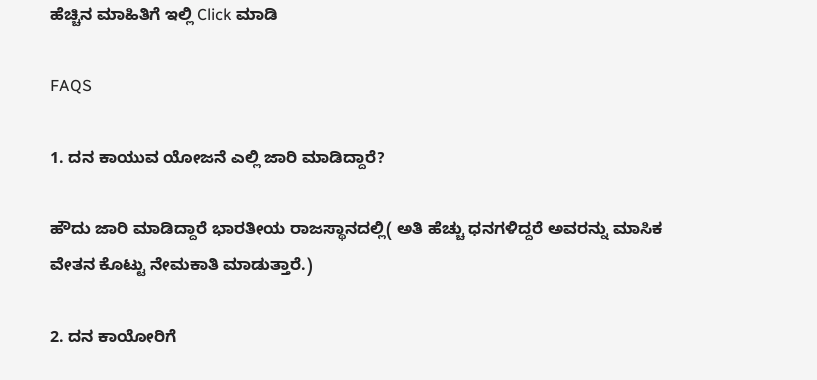ಹೆಚ್ಚಿನ ಮಾಹಿತಿಗೆ ಇಲ್ಲಿ Click ಮಾಡಿ

FAQS

1. ದನ ಕಾಯುವ ಯೋಜನೆ ಎಲ್ಲಿ ಜಾರಿ ಮಾಡಿದ್ದಾರೆ?

ಹೌದು ಜಾರಿ ಮಾಡಿದ್ದಾರೆ ಭಾರತೀಯ ರಾಜಸ್ಥಾನದಲ್ಲಿ( ಅತಿ ಹೆಚ್ಚು ಧನಗಳಿದ್ದರೆ ಅವರನ್ನು ಮಾಸಿಕ ವೇತನ ಕೊಟ್ಟು ನೇಮಕಾತಿ ಮಾಡುತ್ತಾರೆ.)

2. ದನ ಕಾಯೋರಿಗೆ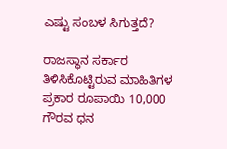ಎಷ್ಟು ಸಂಬಳ ಸಿಗುತ್ತದೆ?

ರಾಜಸ್ಥಾನ ಸರ್ಕಾರ ತಿಳಿಸಿಕೊಟ್ಟಿರುವ ಮಾಹಿತಿಗಳ ಪ್ರಕಾರ ರೂಪಾಯಿ 10,000 ಗೌರವ ಧನ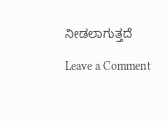ನೀಡಲಾಗುತ್ತದೆ

Leave a Comment